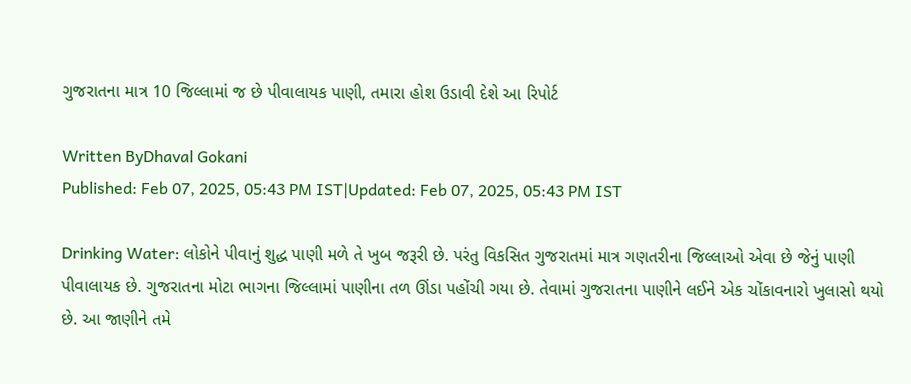ગુજરાતના માત્ર 10 જિલ્લામાં જ છે પીવાલાયક પાણી, તમારા હોશ ઉડાવી દેશે આ રિપોર્ટ

Written ByDhaval Gokani
Published: Feb 07, 2025, 05:43 PM IST|Updated: Feb 07, 2025, 05:43 PM IST

Drinking Water: લોકોને પીવાનું શુદ્ધ પાણી મળે તે ખુબ જરૂરી છે. પરંતુ વિકસિત ગુજરાતમાં માત્ર ગણતરીના જિલ્લાઓ એવા છે જેનું પાણી પીવાલાયક છે. ગુજરાતના મોટા ભાગના જિલ્લામાં પાણીના તળ ઊંડા પહોંચી ગયા છે. તેવામાં ગુજરાતના પાણીને લઈને એક ચોંકાવનારો ખુલાસો થયો છે. આ જાણીને તમે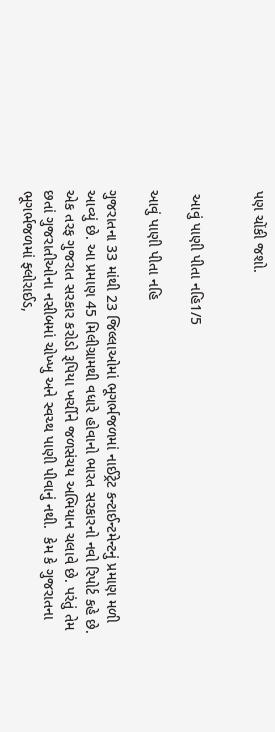પણ ચોંકી જશો.


 આવું પાણી પીતા નહિ1/5

આવું પાણી પીતા નહિ

ગુજરાતના 33 માંથી 23 જિલ્લાઓમાં ભૂગર્ભજળમાં નાઈટ્રેટ કન્ટાઈન્ટમેન્ટનું પ્રમાણ મળી આવ્યું છે. આ પ્રમાણ 45 મિલીગ્રામથી વધારે હોવાનો ભારત સરકારનો નવો રિપોર્ટ કહે છે. એક તરફ ગુજરાત સરકાર કરોડો રૂપિયા ખર્ચીને જળસંચય અભિયાન ચલાવે છે. પરંતું તેમ છતાં ગુજરાતીઓના નસીબમાં ચોખ્ખુ અને સ્વચ્થ પાણી પીવાનું નથી.  કેમ કે ગુજરાતના ભૂગર્ભજળમાં ફ્લોરાઈડ,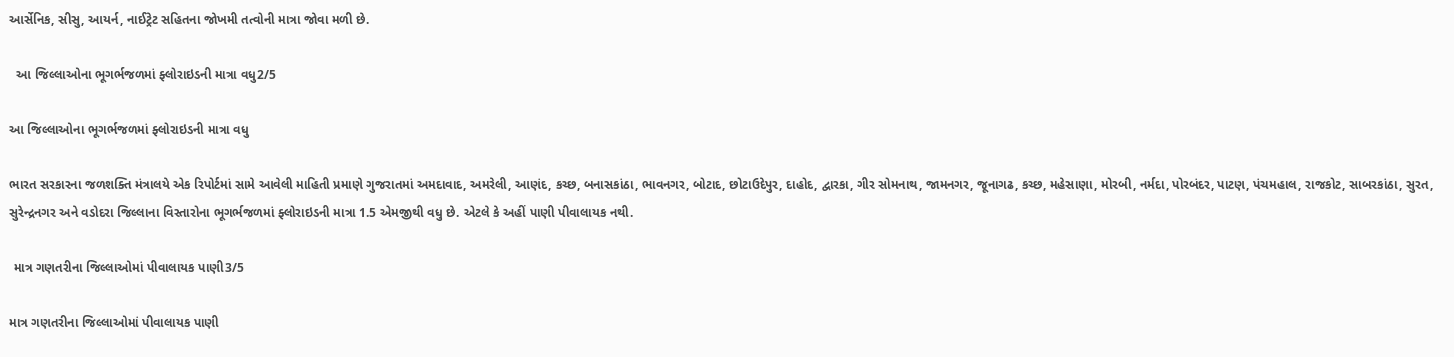આર્સેનિક, સીસુ, આયર્ન, નાઈટ્રેટ સહિતના જોખમી તત્વોની માત્રા જોવા મળી છે.

  આ જિલ્લાઓના ભૂગર્ભજળમાં ફ્લોરાઇડની માત્રા વધુ2/5

આ જિલ્લાઓના ભૂગર્ભજળમાં ફ્લોરાઇડની માત્રા વધુ

ભારત સરકારના જળશક્તિ મંત્રાલયે એક રિપોર્ટમાં સામે આવેલી માહિતી પ્રમાણે ગુજરાતમાં અમદાવાદ, અમરેલી, આણંદ, કચ્છ, બનાસકાંઠા, ભાવનગર, બોટાદ, છોટાઉદેપુર, દાહોદ, દ્વારકા, ગીર સોમનાથ, જામનગર, જૂનાગઢ, કચ્છ, મહેસાણા, મોરબી, નર્મદા, પોરબંદર, પાટણ, પંચમહાલ, રાજકોટ, સાબરકાંઠા, સુરત,  સુરેન્દ્રનગર અને વડોદરા જિલ્લાના વિસ્તારોના ભૂગર્ભજળમાં ફ્લોરાઇડની માત્રા 1.5 એમજીથી વધુ છે. એટલે કે અહીં પાણી પીવાલાયક નથી.

 માત્ર ગણતરીના જિલ્લાઓમાં પીવાલાયક પાણી3/5

માત્ર ગણતરીના જિલ્લાઓમાં પીવાલાયક પાણી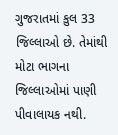ગુજરાતમાં કુલ 33 જિલ્લાઓ છે. તેમાંથી મોટા ભાગના જિલ્લાઓમાં પાણી પીવાલાયક નથી.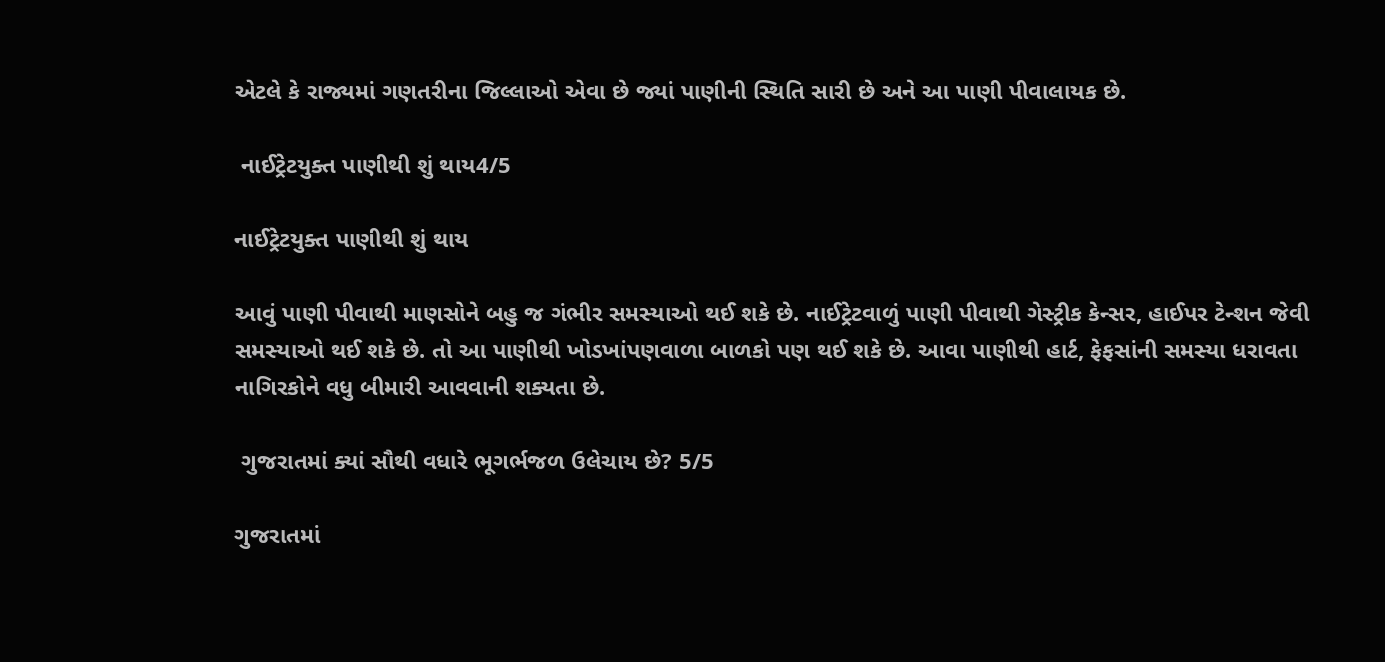એટલે કે રાજ્યમાં ગણતરીના જિલ્લાઓ એવા છે જ્યાં પાણીની સ્થિતિ સારી છે અને આ પાણી પીવાલાયક છે.

 નાઈટ્રેટયુક્ત પાણીથી શું થાય4/5

નાઈટ્રેટયુક્ત પાણીથી શું થાય

આવું પાણી પીવાથી માણસોને બહુ જ ગંભીર સમસ્યાઓ થઈ શકે છે. નાઈટ્રેટવાળું પાણી પીવાથી ગેસ્ટ્રીક કેન્સર, હાઈપર ટેન્શન જેવી સમસ્યાઓ થઈ શકે છે. તો આ પાણીથી ખોડખાંપણવાળા બાળકો પણ થઈ શકે છે. આવા પાણીથી હાર્ટ, ફેફસાંની સમસ્યા ધરાવતા નાગિરકોને વધુ બીમારી આવવાની શક્યતા છે.

 ગુજરાતમાં ક્યાં સૌથી વધારે ભૂગર્ભજળ ઉલેચાય છે? 5/5

ગુજરાતમાં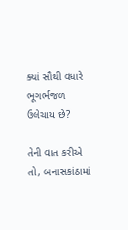ક્યાં સૌથી વધારે ભૂગર્ભજળ ઉલેચાય છે?

તેની વાત કરીએ તો, બનાસકાંઠામાં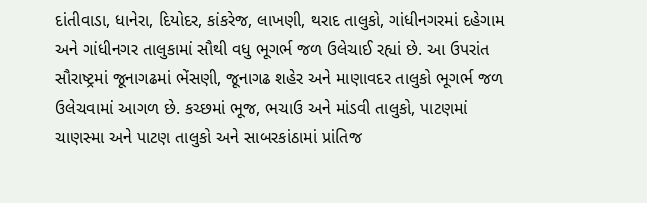દાંતીવાડા, ધાનેરા, દિયોદર, કાંકરેજ, લાખણી, થરાદ તાલુકો, ગાંધીનગરમાં દહેગામ અને ગાંધીનગર તાલુકામાં સૌથી વધુ ભૂગર્ભ જળ ઉલેચાઈ રહ્યાં છે. આ ઉપરાંત સૌરાષ્ટ્રમાં જૂનાગઢમાં ભેંસણી, જૂનાગઢ શહેર અને માણાવદર તાલુકો ભૂગર્ભ જળ ઉલેચવામાં આગળ છે. કચ્છમાં ભૂજ, ભચાઉ અને માંડવી તાલુકો, પાટણમાં ચાણસ્મા અને પાટણ તાલુકો અને સાબરકાંઠામાં પ્રાંતિજ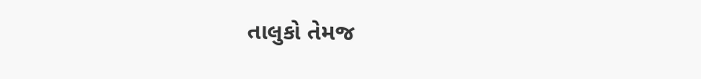તાલુકો તેમજ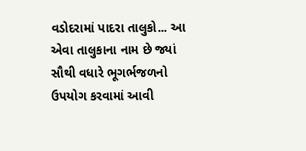વડોદરામાં પાદરા તાલુકો... આ એવા તાલુકાના નામ છે જ્યાં સૌથી વધારે ભૂગર્ભજળનો ઉપયોગ કરવામાં આવી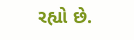રહ્યો છે.